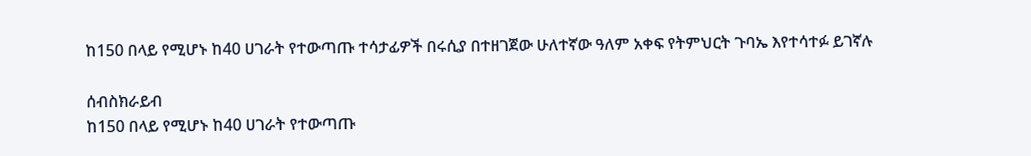ከ150 በላይ የሚሆኑ ከ40 ሀገራት የተውጣጡ ተሳታፊዎች በሩሲያ በተዘገጀው ሁለተኛው ዓለም አቀፍ የትምህርት ጉባኤ እየተሳተፉ ይገኛሉ

ሰብስክራይብ
ከ150 በላይ የሚሆኑ ከ40 ሀገራት የተውጣጡ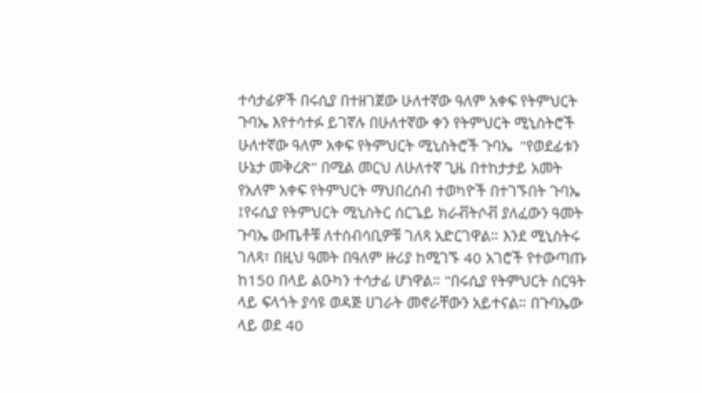ተሳታፊዎች በሩሲያ በተዘገጀው ሁለተኛው ዓለም አቀፍ የትምህርት ጉባኤ እየተሳተፉ ይገኛሉ በሁለተኛው ቀን የትምህርት ሚኒስትሮች ሁለተኛው ዓለም አቀፍ የትምህርት ሚኒስትሮች ጉባኤ  "የወደፊቱን ሁኔታ መቅረጽ" በሚል መርህ ለሁለተኛ ጊዜ በተከታታይ አመት የአለም አቀፍ የትምህርት ማህበረሰብ ተወካዮች በተገኙበት ጉባኤ ፤የሩሲያ የትምህርት ሚኒስትር ሰርጌይ ክራቭትሶቭ ያለፈውን ዓመት ጉባኤ ውጤቶቹ ለተሰብሳቢዎቹ ገለጻ አድርገዋል። እንደ ሚኒስትሩ ገለጻ፣ በዚህ ዓመት በዓለም ዙሪያ ከሚገኙ 40 አገሮች የተውጣጡ ከ150 በላይ ልዑካን ተሳታፊ ሆነዋል። "በሩሲያ የትምህርት ስርዓት ላይ ፍላጎት ያሳዩ ወዳጅ ሀገራት መኖራቸውን አይተናል። በጉባኤው ላይ ወደ 40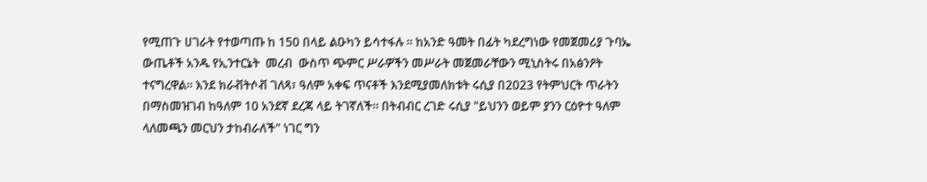የሚጠጉ ሀገራት የተወጣጡ ከ 150 በላይ ልዑካን ይሳተፋሉ ። ከአንድ ዓመት በፊት ካደረግነው የመጀመሪያ ጉባኤ ውጤቶች አንዱ የኢንተርኔት  መረብ  ውስጥ ጭምር ሥራዎችን መሥራት መጀመራቸውን ሚኒስትሩ በአፅንዖት ተናግረዋል። እንደ ክራቭትሶቭ ገለጻ፣ ዓለም አቀፍ ጥናቶች እንደሚያመለክቱት ሩሲያ በ2023 የትምህርት ጥራትን በማስመዝገብ ከዓለም 10 አንደኛ ደረጃ ላይ ትገኛለች። በትብብር ረገድ ሩሲያ "ይህንን ወይም ያንን ርዕዮተ ዓለም ላለመጫን መርህን ታከብራለች" ነገር ግን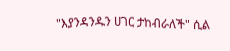"እያንዳንዱን ሀገር ታከብራለች" ሲል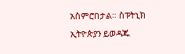አስምሮበታል። ስፑትኒክ ኢትዮጵያን ይወዳጁ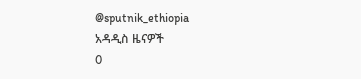@sputnik_ethiopia
አዳዲስ ዜናዎች
0